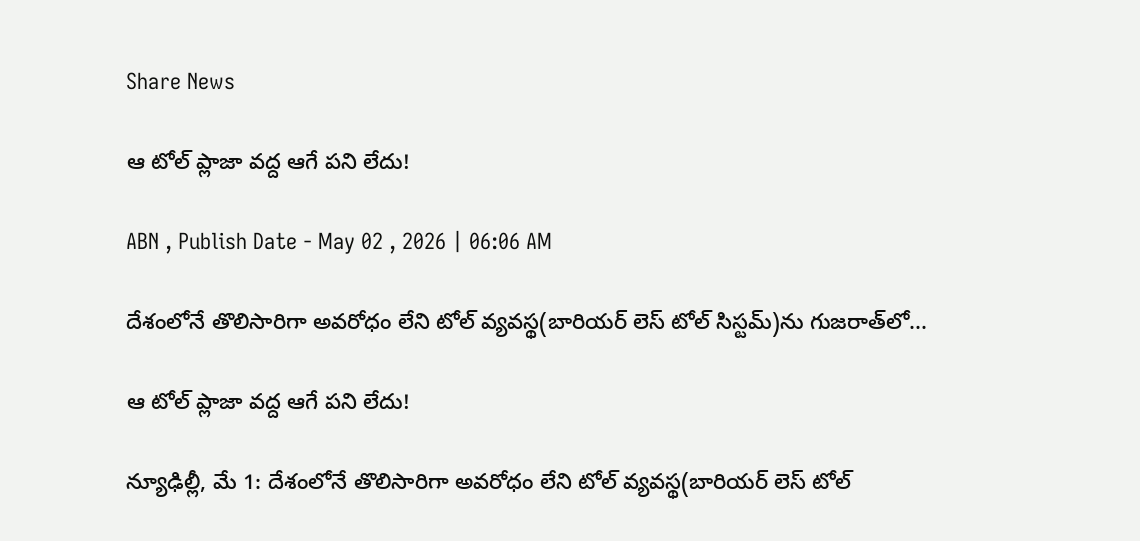Share News

ఆ టోల్‌ ప్లాజా వద్ద ఆగే పని లేదు!

ABN , Publish Date - May 02 , 2026 | 06:06 AM

దేశంలోనే తొలిసారిగా అవరోధం లేని టోల్‌ వ్యవస్థ(బారియర్‌ లెస్‌ టోల్‌ సిస్టమ్‌)ను గుజరాత్‌లో...

ఆ టోల్‌ ప్లాజా వద్ద ఆగే పని లేదు!

న్యూఢిల్లీ, మే 1: దేశంలోనే తొలిసారిగా అవరోధం లేని టోల్‌ వ్యవస్థ(బారియర్‌ లెస్‌ టోల్‌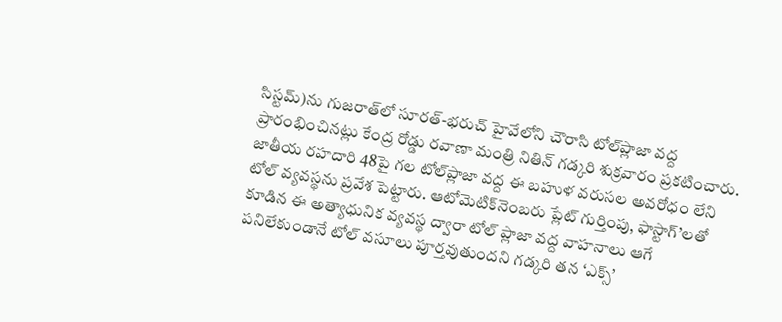సిస్టమ్‌)ను గుజరాత్‌లో సూరత్‌-భరుచ్‌ హైవేలోని చౌరాసి టోల్‌ప్లాజా వద్ద ప్రారంభించినట్లు కేంద్ర రోడ్డు రవాణా మంత్రి నితిన్‌ గడ్కరి శుక్రవారం ప్రకటించారు. జాతీయ రహదారి 48పై గల టోల్‌ప్లాజా వద్ద ఈ బహుళ వరుసల అవరోధం లేని టోల్‌ వ్యవస్థను ప్రవేశ పెట్టారు. ఆటోమెటిక్‌నెంబరు ప్లేట్‌ గుర్తింపు, ఫాస్టాగ్‌’లతో కూడిన ఈ అత్యాధునిక వ్యవస్థ ద్వారా టోల్‌ ప్లాజా వద్ద వాహనాలు ఆగే పనిలేకుండానే టోల్‌ వసూలు పూర్తవుతుందని గడ్కరి తన ‘ఎక్స్‌’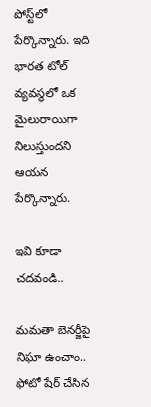పోస్ట్‌లో పేర్కొన్నారు. ఇది భారత టోల్‌ వ్యవస్థలో ఒక మైలురాయిగా నిలుస్తుందని ఆయన పేర్కొన్నారు.

ఇవి కూడా చదవండి..

మమతా బెనర్జీపై నిఘా ఉంచాం.. ఫోటో షేర్ చేసిన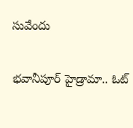సువేందు

భవానీపూర్ హైడ్రామా.. ఓట్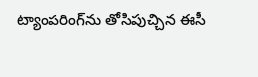ట్యాంపరింగ్‌‌ను తోసిపుచ్చిన ఈసీ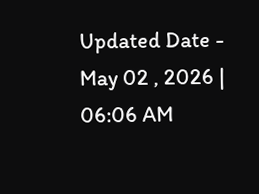Updated Date - May 02 , 2026 | 06:06 AM